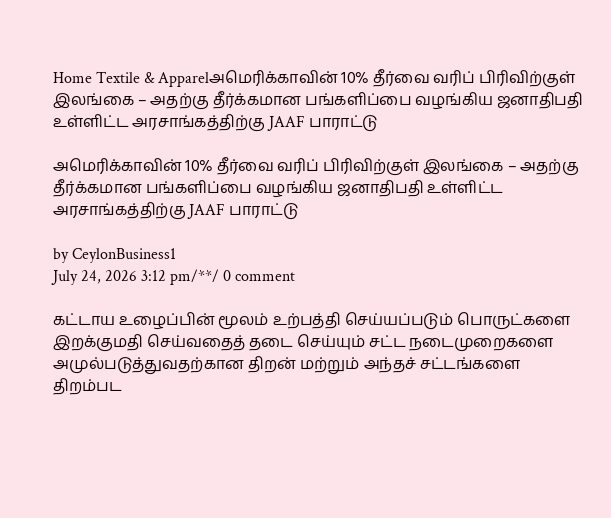Home Textile & Apparelஅமெரிக்காவின் 10% தீர்வை வரிப் பிரிவிற்குள் இலங்கை – அதற்கு தீர்க்கமான பங்களிப்பை வழங்கிய ஜனாதிபதி உள்ளிட்ட அரசாங்கத்திற்கு JAAF பாராட்டு

அமெரிக்காவின் 10% தீர்வை வரிப் பிரிவிற்குள் இலங்கை – அதற்கு தீர்க்கமான பங்களிப்பை வழங்கிய ஜனாதிபதி உள்ளிட்ட அரசாங்கத்திற்கு JAAF பாராட்டு

by CeylonBusiness1
July 24, 2026 3:12 pm/**/ 0 comment

கட்டாய உழைப்பின் மூலம் உற்பத்தி செய்யப்படும் பொருட்களை இறக்குமதி செய்வதைத் தடை செய்யும் சட்ட நடைமுறைகளை அமுல்படுத்துவதற்கான திறன் மற்றும் அந்தச் சட்டங்களை திறம்பட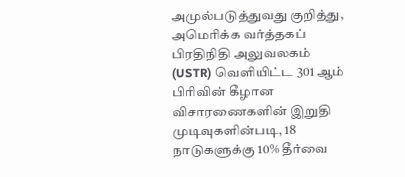அமுல்படுத்துவது குறித்து, அமெரிக்க வர்த்தகப் பிரதிநிதி அலுவலகம் (USTR) வெளியிட்ட 301 ஆம் பிரிவின் கீழான விசாரணைகளின் இறுதி முடிவுகளின்படி, 18 நாடுகளுக்கு 10% தீர்வை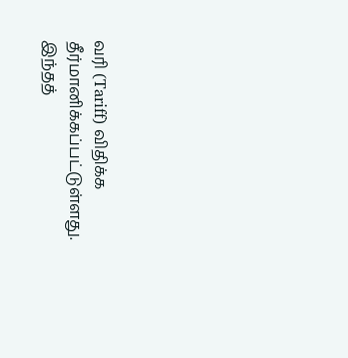வரி (Tariff) விதிக்க தீர்மானிக்கப்பட்டுள்ளது. இந்தத்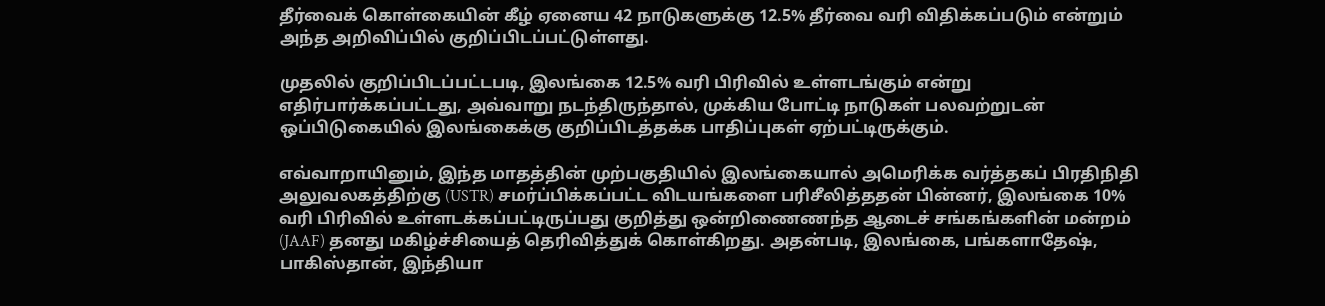தீர்வைக் கொள்கையின் கீழ் ஏனைய 42 நாடுகளுக்கு 12.5% தீர்வை வரி விதிக்கப்படும் என்றும் அந்த அறிவிப்பில் குறிப்பிடப்பட்டுள்ளது.

முதலில் குறிப்பிடப்பட்டபடி, இலங்கை 12.5% வரி பிரிவில் உள்ளடங்கும் என்று எதிர்பார்க்கப்பட்டது, அவ்வாறு நடந்திருந்தால், முக்கிய போட்டி நாடுகள் பலவற்றுடன் ஒப்பிடுகையில் இலங்கைக்கு குறிப்பிடத்தக்க பாதிப்புகள் ஏற்பட்டிருக்கும்.

எவ்வாறாயினும், இந்த மாதத்தின் முற்பகுதியில் இலங்கையால் அமெரிக்க வர்த்தகப் பிரதிநிதி அலுவலகத்திற்கு (USTR) சமர்ப்பிக்கப்பட்ட விடயங்களை பரிசீலித்ததன் பின்னர், இலங்கை 10% வரி பிரிவில் உள்ளடக்கப்பட்டிருப்பது குறித்து ஒன்றிணைணந்த ஆடைச் சங்கங்களின் மன்றம் (JAAF) தனது மகிழ்ச்சியைத் தெரிவித்துக் கொள்கிறது. அதன்படி, இலங்கை, பங்களாதேஷ், பாகிஸ்தான், இந்தியா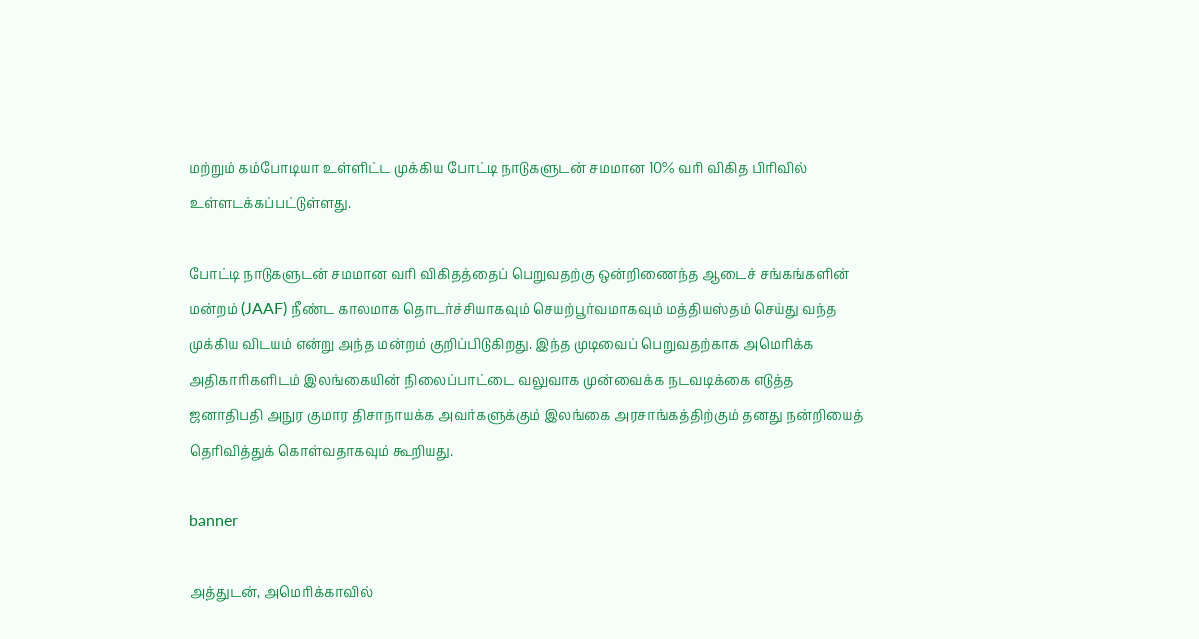மற்றும் கம்போடியா உள்ளிட்ட முக்கிய போட்டி நாடுகளுடன் சமமான 10% வரி விகித பிரிவில் உள்ளடக்கப்பட்டுள்ளது.

போட்டி நாடுகளுடன் சமமான வரி விகிதத்தைப் பெறுவதற்கு ஒன்றிணைந்த ஆடைச் சங்கங்களின் மன்றம் (JAAF) நீண்ட காலமாக தொடர்ச்சியாகவும் செயற்பூர்வமாகவும் மத்தியஸ்தம் செய்து வந்த முக்கிய விடயம் என்று அந்த மன்றம் குறிப்பிடுகிறது. இந்த முடிவைப் பெறுவதற்காக அமெரிக்க அதிகாரிகளிடம் இலங்கையின் நிலைப்பாட்டை வலுவாக முன்வைக்க நடவடிக்கை எடுத்த ஜனாதிபதி அநுர குமார திசாநாயக்க அவர்களுக்கும் இலங்கை அரசாங்கத்திற்கும் தனது நன்றியைத் தெரிவித்துக் கொள்வதாகவும் கூறியது.

banner

அத்துடன், அமெரிக்காவில்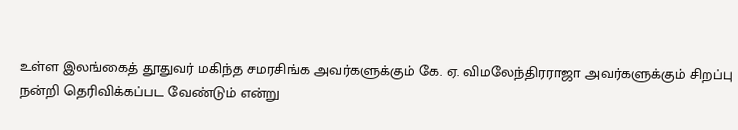உள்ள இலங்கைத் தூதுவர் மகிந்த சமரசிங்க அவர்களுக்கும் கே. ஏ. விமலேந்திரராஜா அவர்களுக்கும் சிறப்பு நன்றி தெரிவிக்கப்பட வேண்டும் என்று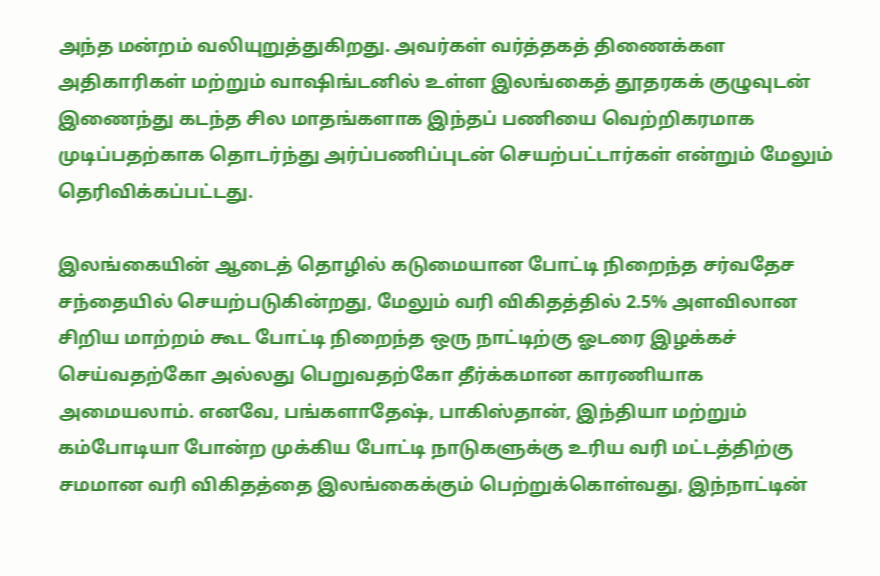அந்த மன்றம் வலியுறுத்துகிறது. அவர்கள் வர்த்தகத் திணைக்கள அதிகாரிகள் மற்றும் வாஷிங்டனில் உள்ள இலங்கைத் தூதரகக் குழுவுடன் இணைந்து கடந்த சில மாதங்களாக இந்தப் பணியை வெற்றிகரமாக முடிப்பதற்காக தொடர்ந்து அர்ப்பணிப்புடன் செயற்பட்டார்கள் என்றும் மேலும் தெரிவிக்கப்பட்டது.

இலங்கையின் ஆடைத் தொழில் கடுமையான போட்டி நிறைந்த சர்வதேச சந்தையில் செயற்படுகின்றது, மேலும் வரி விகிதத்தில் 2.5% அளவிலான சிறிய மாற்றம் கூட போட்டி நிறைந்த ஒரு நாட்டிற்கு ஓடரை இழக்கச் செய்வதற்கோ அல்லது பெறுவதற்கோ தீர்க்கமான காரணியாக அமையலாம். எனவே, பங்களாதேஷ், பாகிஸ்தான், இந்தியா மற்றும் கம்போடியா போன்ற முக்கிய போட்டி நாடுகளுக்கு உரிய வரி மட்டத்திற்கு சமமான வரி விகிதத்தை இலங்கைக்கும் பெற்றுக்கொள்வது, இந்நாட்டின்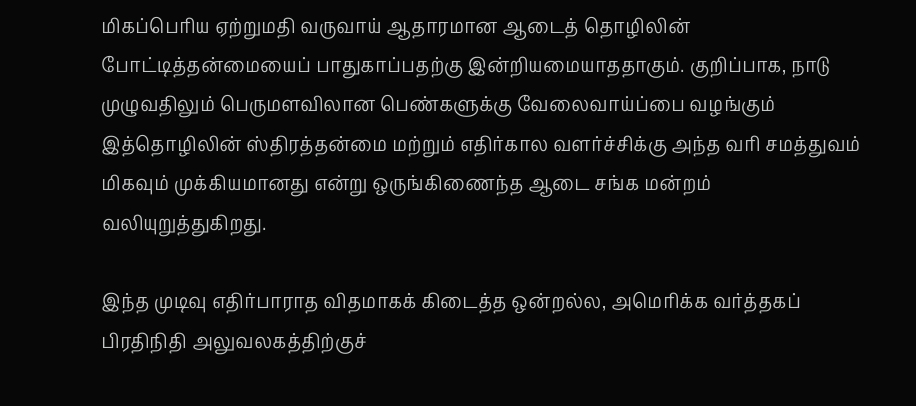மிகப்பெரிய ஏற்றுமதி வருவாய் ஆதாரமான ஆடைத் தொழிலின் போட்டித்தன்மையைப் பாதுகாப்பதற்கு இன்றியமையாததாகும். குறிப்பாக, நாடு முழுவதிலும் பெருமளவிலான பெண்களுக்கு வேலைவாய்ப்பை வழங்கும் இத்தொழிலின் ஸ்திரத்தன்மை மற்றும் எதிர்கால வளர்ச்சிக்கு அந்த வரி சமத்துவம் மிகவும் முக்கியமானது என்று ஒருங்கிணைந்த ஆடை சங்க மன்றம் வலியுறுத்துகிறது.

இந்த முடிவு எதிர்பாராத விதமாகக் கிடைத்த ஒன்றல்ல, அமெரிக்க வர்த்தகப் பிரதிநிதி அலுவலகத்திற்குச்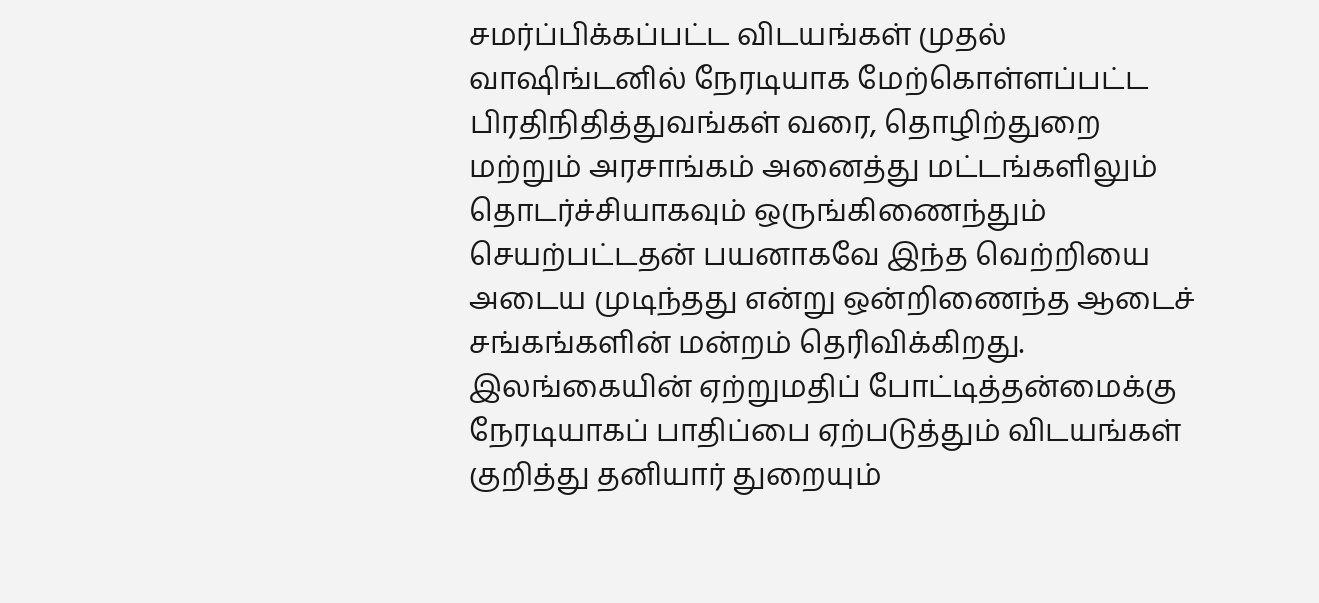சமர்ப்பிக்கப்பட்ட விடயங்கள் முதல் வாஷிங்டனில் நேரடியாக மேற்கொள்ளப்பட்ட பிரதிநிதித்துவங்கள் வரை, தொழிற்துறை மற்றும் அரசாங்கம் அனைத்து மட்டங்களிலும் தொடர்ச்சியாகவும் ஒருங்கிணைந்தும் செயற்பட்டதன் பயனாகவே இந்த வெற்றியை அடைய முடிந்தது என்று ஒன்றிணைந்த ஆடைச் சங்கங்களின் மன்றம் தெரிவிக்கிறது. இலங்கையின் ஏற்றுமதிப் போட்டித்தன்மைக்கு நேரடியாகப் பாதிப்பை ஏற்படுத்தும் விடயங்கள் குறித்து தனியார் துறையும்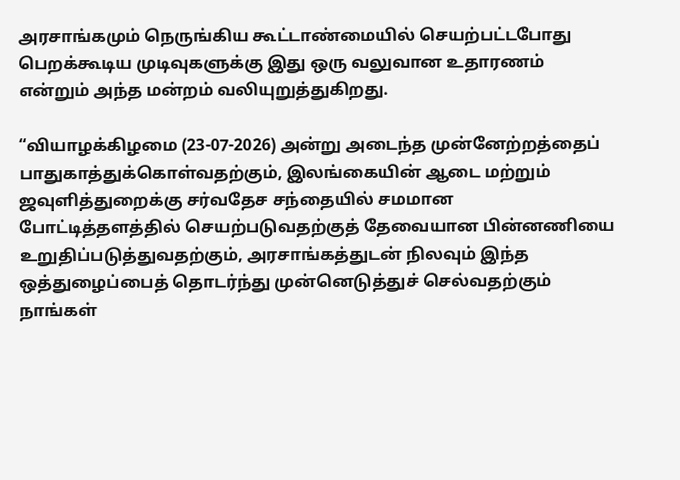அரசாங்கமும் நெருங்கிய கூட்டாண்மையில் செயற்பட்டபோது பெறக்கூடிய முடிவுகளுக்கு இது ஒரு வலுவான உதாரணம் என்றும் அந்த மன்றம் வலியுறுத்துகிறது.

“வியாழக்கிழமை (23-07-2026) அன்று அடைந்த முன்னேற்றத்தைப் பாதுகாத்துக்கொள்வதற்கும், இலங்கையின் ஆடை மற்றும் ஜவுளித்துறைக்கு சர்வதேச சந்தையில் சமமான போட்டித்தளத்தில் செயற்படுவதற்குத் தேவையான பின்னணியை உறுதிப்படுத்துவதற்கும், அரசாங்கத்துடன் நிலவும் இந்த ஒத்துழைப்பைத் தொடர்ந்து முன்னெடுத்துச் செல்வதற்கும் நாங்கள்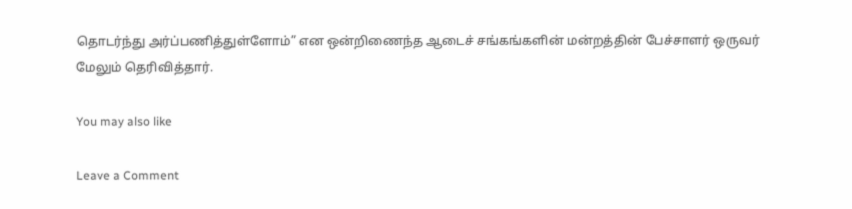தொடர்ந்து அர்ப்பணித்துள்ளோம்” என ஒன்றிணைந்த ஆடைச் சங்கங்களின் மன்றத்தின் பேச்சாளர் ஒருவர் மேலும் தெரிவித்தார்.

You may also like

Leave a Comment